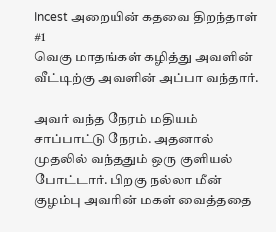Incest அறையின் கதவை திறந்தாள்
#1
வெகு மாதங்கள் கழித்து அவளின் வீட்டிற்கு அவளின் அப்பா வந்தார்.

அவர் வந்த நேரம் மதியம் சாப்பாட்டு நேரம். அதனால் முதலில் வந்ததும் ஒரு குளியல் போட்டார். பிறகு நல்லா மீன் குழம்பு அவரின் மகள் வைத்ததை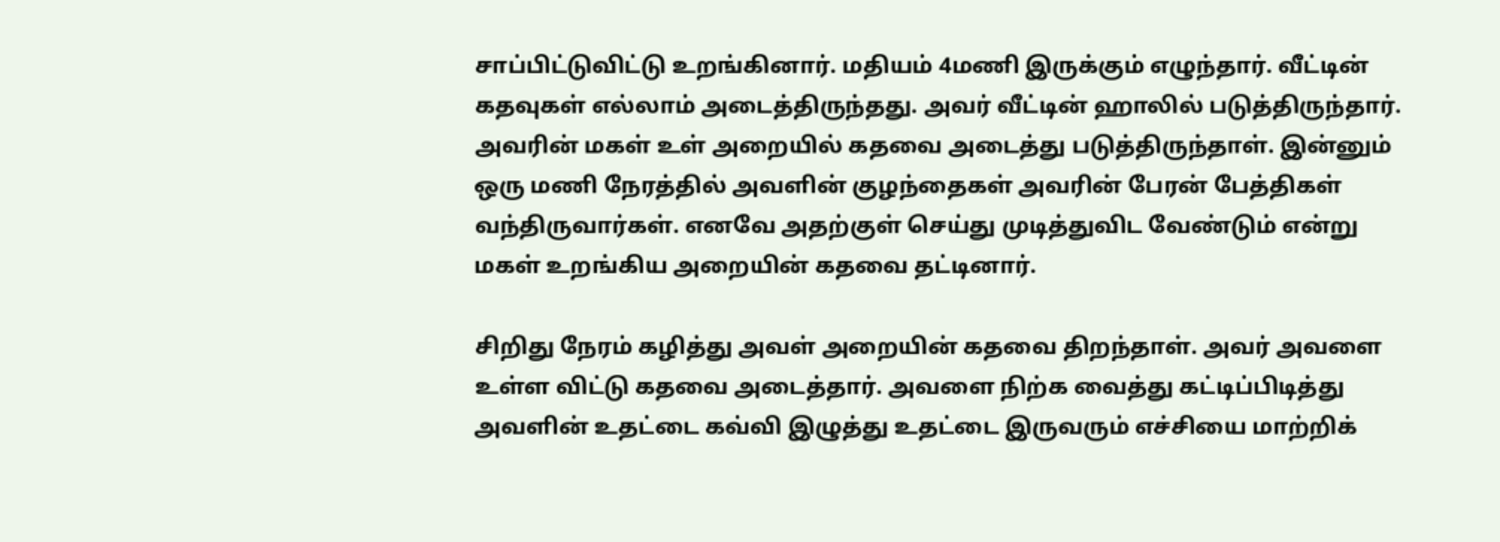சாப்பிட்டுவிட்டு உறங்கினார். மதியம் 4மணி இருக்கும் எழுந்தார். வீட்டின் கதவுகள் எல்லாம் அடைத்திருந்தது. அவர் வீட்டின் ஹாலில் படுத்திருந்தார். அவரின் மகள் உள் அறையில் கதவை அடைத்து படுத்திருந்தாள். இன்னும் ஒரு மணி நேரத்தில் அவளின் குழந்தைகள் அவரின் பேரன் பேத்திகள் வந்திருவார்கள். எனவே அதற்குள் செய்து முடித்துவிட வேண்டும் என்று மகள் உறங்கிய அறையின் கதவை தட்டினார்.

சிறிது நேரம் கழித்து அவள் அறையின் கதவை திறந்தாள். அவர் அவளை உள்ள விட்டு கதவை அடைத்தார். அவளை நிற்க வைத்து கட்டிப்பிடித்து அவளின் உதட்டை கவ்வி இழுத்து உதட்டை இருவரும் எச்சியை மாற்றிக்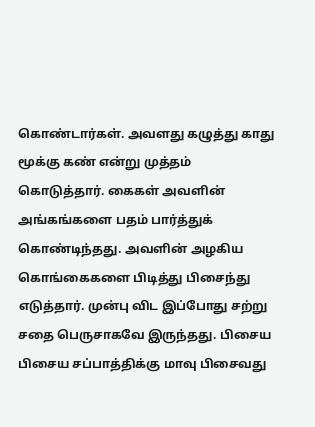கொண்டார்கள். அவளது கழுத்து காது மூக்கு கண் என்று முத்தம் கொடுத்தார். கைகள் அவளின் அங்கங்களை பதம் பார்த்துக் கொண்டிந்தது. அவளின் அழகிய கொங்கைகளை பிடித்து பிசைந்து எடுத்தார். முன்பு விட இப்போது சற்று சதை பெருசாகவே இருந்தது. பிசைய பிசைய சப்பாத்திக்கு மாவு பிசைவது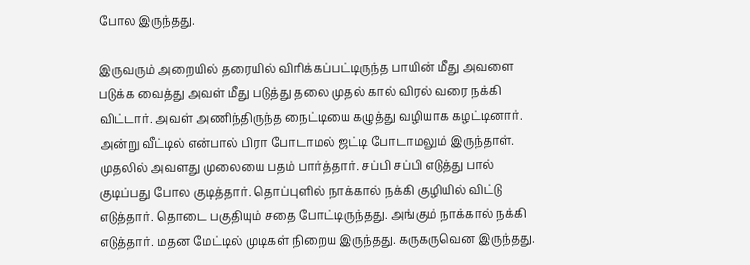போல இருந்தது.

இருவரும் அறையில் தரையில் விரிக்கப்பட்டிருந்த பாயின் மீது அவளை படுக்க வைத்து அவள் மீது படுத்து தலை முதல் கால் விரல் வரை நக்கி விட்டார். அவள் அணிந்திருந்த நைட்டியை கழுத்து வழியாக கழட்டினார். அன்று வீட்டில் என்பால் பிரா போடாமல் ஜட்டி போடாமலும் இருந்தாள். முதலில் அவளது முலையை பதம் பார்த்தார். சப்பி சப்பி எடுத்து பால் குடிப்பது போல குடித்தார். தொப்புளில் நாக்கால் நக்கி குழியில் விட்டு எடுத்தார். தொடை பகுதியும் சதை போட்டிருந்தது. அங்கும் நாக்கால் நக்கி எடுத்தார். மதன மேட்டில் முடிகள் நிறைய இருந்தது. கருகருவென இருந்தது.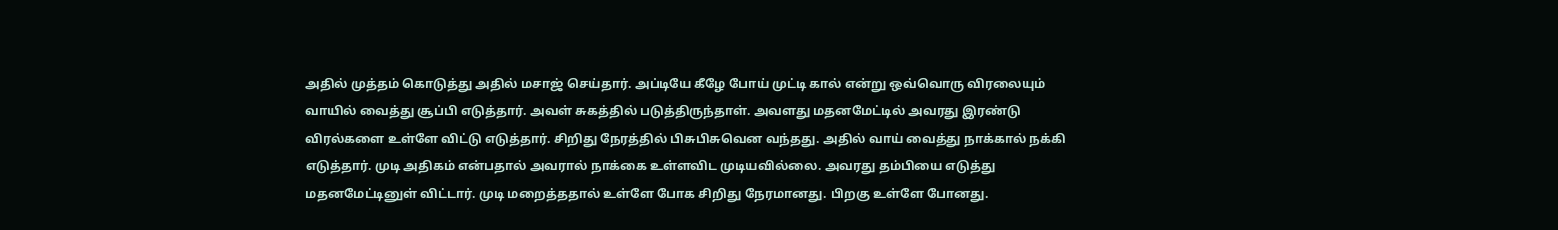அதில் முத்தம் கொடுத்து அதில் மசாஜ் செய்தார். அப்டியே கீழே போய் முட்டி கால் என்று ஒவ்வொரு விரலையும் வாயில் வைத்து சூப்பி எடுத்தார். அவள் சுகத்தில் படுத்திருந்தாள். அவளது மதனமேட்டில் அவரது இரண்டு விரல்களை உள்ளே விட்டு எடுத்தார். சிறிது நேரத்தில் பிசுபிசுவென வந்தது. அதில் வாய் வைத்து நாக்கால் நக்கி எடுத்தார். முடி அதிகம் என்பதால் அவரால் நாக்கை உள்ளவிட முடியவில்லை. அவரது தம்பியை எடுத்து மதனமேட்டினுள் விட்டார். முடி மறைத்ததால் உள்ளே போக சிறிது நேரமானது. பிறகு உள்ளே போனது.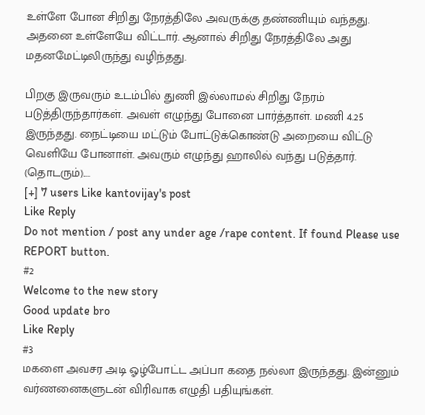உள்ளே போன சிறிது நேரத்திலே அவருக்கு தண்ணியும் வந்தது. அதனை உள்ளேயே விட்டார். ஆனால் சிறிது நேரத்திலே அது மதனமேட்டிலிருந்து வழிந்தது.

பிறகு இருவரும் உடம்பில் துணி இல்லாமல் சிறிது நேரம் படுத்திருந்தார்கள். அவள் எழுந்து போனை பார்த்தாள். மணி 4.25 இருந்தது. நைட்டியை மட்டும் போட்டுக்கொண்டு அறையை விட்டு வெளியே போனாள். அவரும் எழுந்து ஹாலில் வந்து படுத்தார். (தொடரும்)....
[+] 7 users Like kantovijay's post
Like Reply
Do not mention / post any under age /rape content. If found Please use REPORT button.
#2
Welcome to the new story
Good update bro
Like Reply
#3
மகளை அவசர அடி ஓழ்போட்ட அப்பா கதை நல்லா இருந்தது. இன்னும் வர்ணனைகளுடன் விரிவாக எழுதி பதியுங்கள்.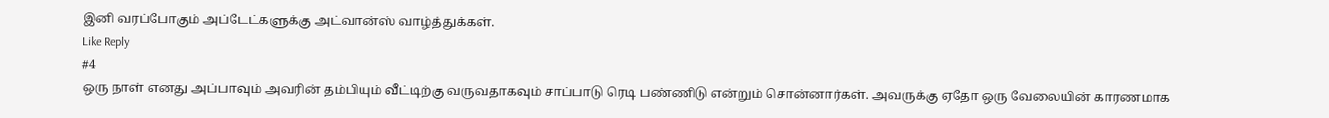இனி வரப்போகும் அப்டேட்களுக்கு அட்வான்ஸ் வாழ்த்துக்கள்.
Like Reply
#4
ஒரு நாள் எனது அப்பாவும் அவரின் தம்பியும் வீட்டிற்கு வருவதாகவும் சாப்பாடு ரெடி பண்ணிடு என்றும் சொன்னார்கள். அவருக்கு ஏதோ ஒரு வேலையின் காரணமாக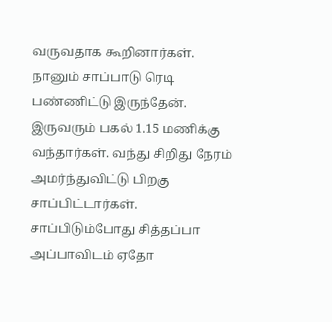வருவதாக கூறினார்கள். நானும் சாப்பாடு ரெடி பண்ணிட்டு இருந்தேன். இருவரும் பகல் 1.15 மணிக்கு வந்தார்கள். வந்து சிறிது நேரம் அமர்ந்துவிட்டு பிறகு சாப்பிட்டார்கள். சாப்பிடும்போது சித்தப்பா அப்பாவிடம் ஏதோ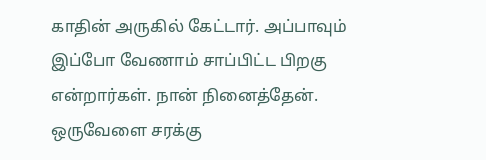காதின் அருகில் கேட்டார். அப்பாவும் இப்போ வேணாம் சாப்பிட்ட பிறகு என்றார்கள். நான் நினைத்தேன். ஒருவேளை சரக்கு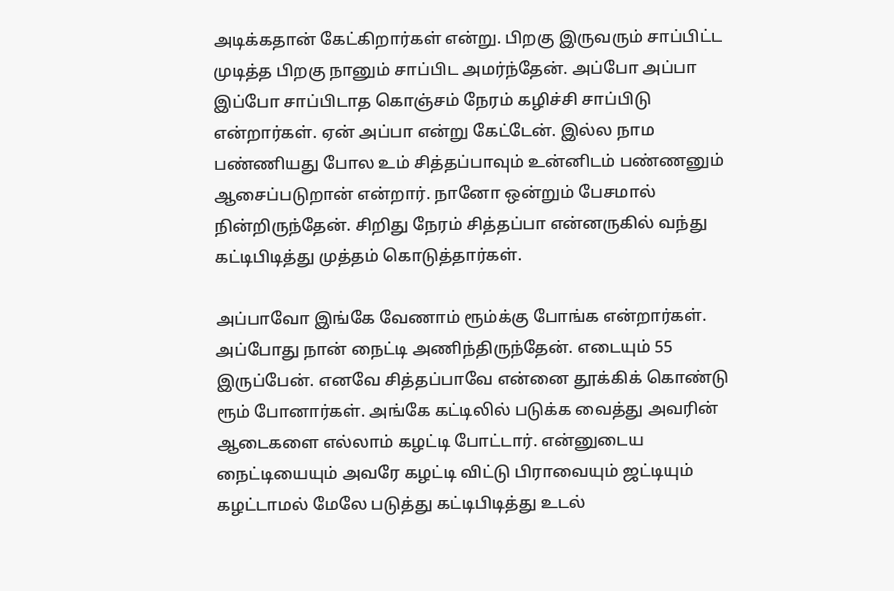அடிக்கதான் கேட்கிறார்கள் என்று. பிறகு இருவரும் சாப்பிட்ட முடித்த பிறகு நானும் சாப்பிட அமர்ந்தேன். அப்போ அப்பா இப்போ சாப்பிடாத கொஞ்சம் நேரம் கழிச்சி சாப்பிடு என்றார்கள். ஏன் அப்பா என்று கேட்டேன். இல்ல நாம பண்ணியது போல உம் சித்தப்பாவும் உன்னிடம் பண்ணனும் ஆசைப்படுறான் என்றார். நானோ ஒன்றும் பேசமால் நின்றிருந்தேன். சிறிது நேரம் சித்தப்பா என்னருகில் வந்து கட்டிபிடித்து முத்தம் கொடுத்தார்கள்.

அப்பாவோ இங்கே வேணாம் ரூம்க்கு போங்க என்றார்கள். அப்போது நான் நைட்டி அணிந்திருந்தேன். எடையும் 55 இருப்பேன். எனவே சித்தப்பாவே என்னை தூக்கிக் கொண்டு ரூம் போனார்கள். அங்கே கட்டிலில் படுக்க வைத்து அவரின் ஆடைகளை எல்லாம் கழட்டி போட்டார். என்னுடைய நைட்டியையும் அவரே கழட்டி விட்டு பிராவையும் ஜட்டியும் கழட்டாமல் மேலே படுத்து கட்டிபிடித்து உடல்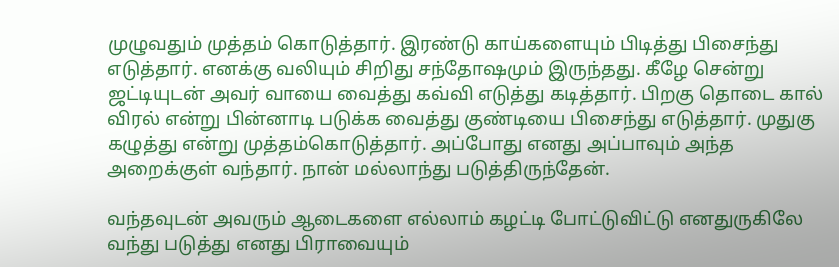முழுவதும் முத்தம் கொடுத்தார். இரண்டு காய்களையும் பிடித்து பிசைந்து எடுத்தார். எனக்கு வலியும் சிறிது சந்தோஷமும் இருந்தது. கீழே சென்று ஜட்டியுடன் அவர் வாயை வைத்து கவ்வி எடுத்து கடித்தார். பிறகு தொடை கால் விரல் என்று பின்னாடி படுக்க வைத்து குண்டியை பிசைந்து எடுத்தார். முதுகு கழுத்து என்று முத்தம்கொடுத்தார். அப்போது எனது அப்பாவும் அந்த அறைக்குள் வந்தார். நான் மல்லாந்து படுத்திருந்தேன்.

வந்தவுடன் அவரும் ஆடைகளை எல்லாம் கழட்டி போட்டுவிட்டு எனதுருகிலே வந்து படுத்து எனது பிராவையும்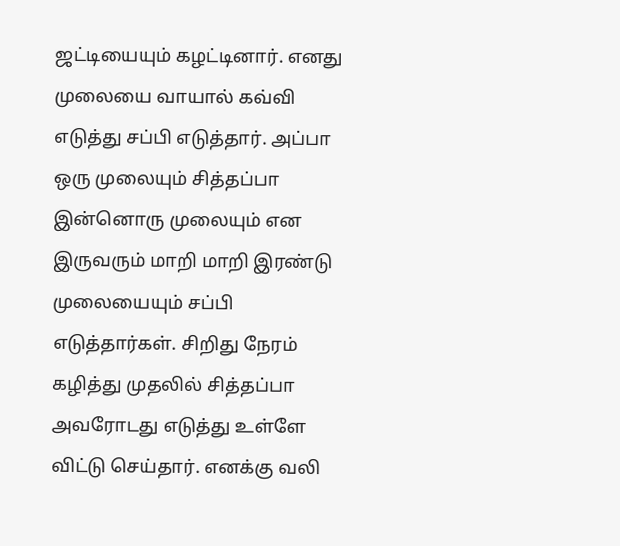ஜட்டியையும் கழட்டினார். எனது முலையை வாயால் கவ்வி எடுத்து சப்பி எடுத்தார். அப்பா ஒரு முலையும் சித்தப்பா இன்னொரு முலையும் என இருவரும் மாறி மாறி இரண்டு முலையையும் சப்பி எடுத்தார்கள். சிறிது நேரம் கழித்து முதலில் சித்தப்பா அவரோடது எடுத்து உள்ளே விட்டு செய்தார். எனக்கு வலி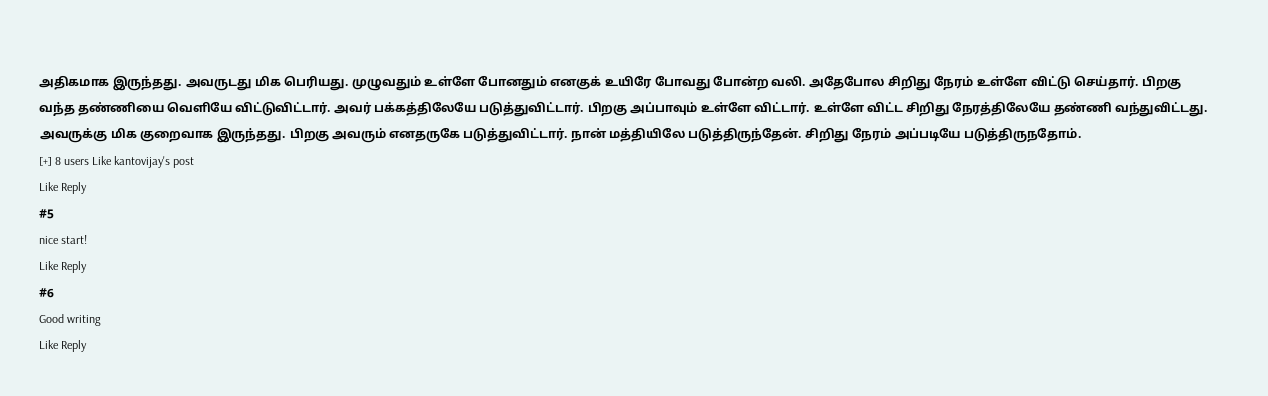அதிகமாக இருந்தது. அவருடது மிக பெரியது. முழுவதும் உள்ளே போனதும் எனகுக் உயிரே போவது போன்ற வலி. அதேபோல சிறிது நேரம் உள்ளே விட்டு செய்தார். பிறகு வந்த தண்ணியை வெளியே விட்டுவிட்டார். அவர் பக்கத்திலேயே படுத்துவிட்டார். பிறகு அப்பாவும் உள்ளே விட்டார். உள்ளே விட்ட சிறிது நேரத்திலேயே தண்ணி வந்துவிட்டது. அவருக்கு மிக குறைவாக இருந்தது. பிறகு அவரும் எனதருகே படுத்துவிட்டார். நான் மத்தியிலே படுத்திருந்தேன். சிறிது நேரம் அப்படியே படுத்திருநதோம்.
[+] 8 users Like kantovijay's post
Like Reply
#5
nice start!
Like Reply
#6
Good writing
Like Reply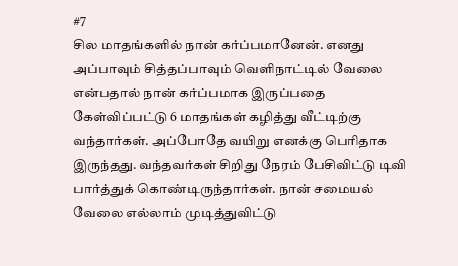#7
சில மாதங்களில் நான் கர்ப்பமானேன். எனது அப்பாவும் சித்தப்பாவும் வெளிநாட்டில் வேலை என்பதால் நான் கர்ப்பமாக இருப்பதை கேள்விப்பட்டு 6 மாதங்கள் கழித்து வீட்டிற்கு வந்தார்கள். அப்போதே வயிறு எனக்கு பெரிதாக இருந்தது. வந்தவர்கள் சிறிது நேரம் பேசிவிட்டு டிவி பார்த்துக் கொண்டிருந்தார்கள். நான் சமையல் வேலை எல்லாம் முடித்துவிட்டு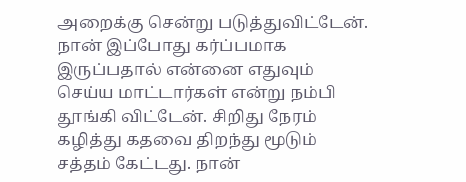அறைக்கு சென்று படுத்துவிட்டேன். நான் இப்போது கர்ப்பமாக இருப்பதால் என்னை எதுவும் செய்ய மாட்டார்கள் என்று நம்பி தூங்கி விட்டேன். சிறிது நேரம் கழித்து கதவை திறந்து மூடும் சத்தம் கேட்டது. நான்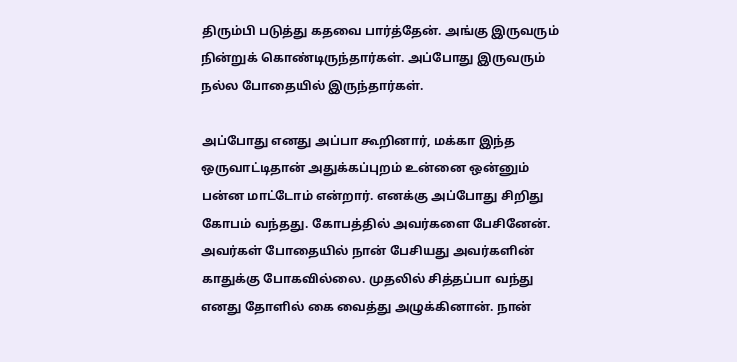திரும்பி படுத்து கதவை பார்த்தேன். அங்கு இருவரும் நின்றுக் கொண்டிருந்தார்கள். அப்போது இருவரும் நல்ல போதையில் இருந்தார்கள்.

அப்போது எனது அப்பா கூறினார், மக்கா இந்த ஒருவாட்டிதான் அதுக்கப்புறம் உன்னை ஒன்னும் பன்ன மாட்டோம் என்றார். எனக்கு அப்போது சிறிது கோபம் வந்தது. கோபத்தில் அவர்களை பேசினேன். அவர்கள் போதையில் நான் பேசியது அவர்களின் காதுக்கு போகவில்லை. முதலில் சித்தப்பா வந்து எனது தோளில் கை வைத்து அழுக்கினான். நான்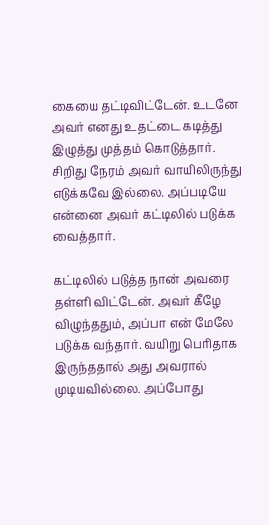கையை தட்டிவிட்டேன். உடனே அவர் எனது உதட்டை கடித்து இழுத்து முத்தம் கொடுத்தார். சிறிது நேரம் அவர் வாயிலிருந்து எடுக்கவே இல்லை. அப்படியே என்னை அவர் கட்டிலில் படுக்க வைத்தார்.

கட்டிலில் படுத்த நான் அவரை தள்ளி விட்டேன். அவர் கீழே விழுந்ததும், அப்பா என் மேலே படுக்க வந்தார். வயிறு பெரிதாக இருந்ததால் அது அவரால் முடியவில்லை. அப்போது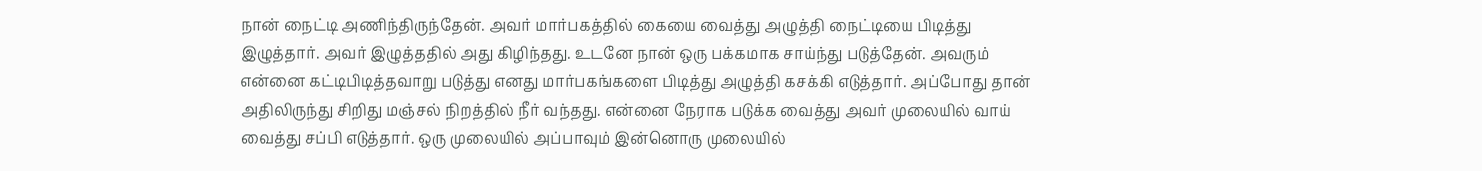நான் நைட்டி அணிந்திருந்தேன். அவர் மார்பகத்தில் கையை வைத்து அழுத்தி நைட்டியை பிடித்து இழுத்தார். அவர் இழுத்ததில் அது கிழிந்தது. உடனே நான் ஒரு பக்கமாக சாய்ந்து படுத்தேன். அவரும் என்னை கட்டிபிடித்தவாறு படுத்து எனது மார்பகங்களை பிடித்து அழுத்தி கசக்கி எடுத்தார். அப்போது தான் அதிலிருந்து சிறிது மஞ்சல் நிறத்தில் நீர் வந்தது. என்னை நேராக படுக்க வைத்து அவர் முலையில் வாய் வைத்து சப்பி எடுத்தார். ஒரு முலையில் அப்பாவும் இன்னொரு முலையில்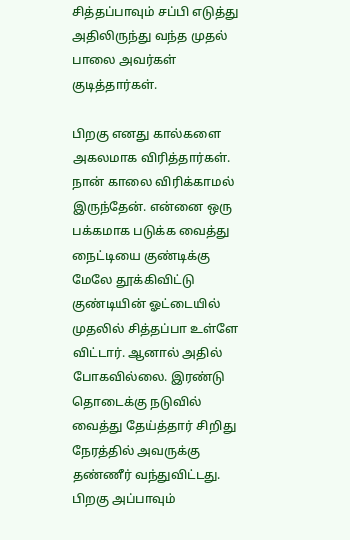சித்தப்பாவும் சப்பி எடுத்து அதிலிருந்து வந்த முதல் பாலை அவர்கள் குடித்தார்கள்.

பிறகு எனது கால்களை அகலமாக விரித்தார்கள். நான் காலை விரிக்காமல் இருந்தேன். என்னை ஒரு பக்கமாக படுக்க வைத்து நைட்டியை குண்டிக்கு மேலே தூக்கிவிட்டு குண்டியின் ஓட்டையில் முதலில் சித்தப்பா உள்ளே விட்டார். ஆனால் அதில் போகவில்லை. இரண்டு தொடைக்கு நடுவில் வைத்து தேய்த்தார் சிறிது நேரத்தில் அவருக்கு தண்ணீர் வந்துவிட்டது. பிறகு அப்பாவும்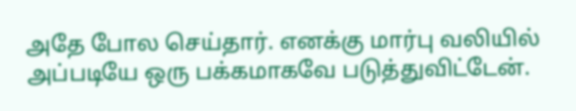அதே போல செய்தார். எனக்கு மார்பு வலியில் அப்படியே ஒரு பக்கமாகவே படுத்துவிட்டேன்.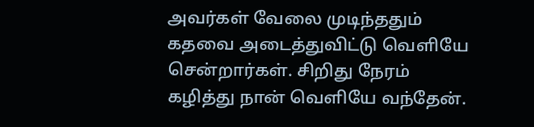அவர்கள் வேலை முடிந்ததும் கதவை அடைத்துவிட்டு வெளியே சென்றார்கள். சிறிது நேரம் கழித்து நான் வெளியே வந்தேன்.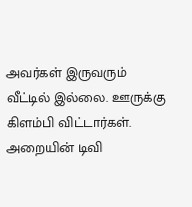அவர்கள் இருவரும் வீட்டில் இல்லை. ஊருக்கு கிளம்பி விட்டார்கள். அறையின் டிவி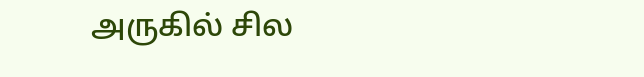அருகில் சில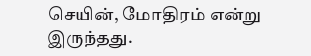செயின், மோதிரம் என்று இருந்தது.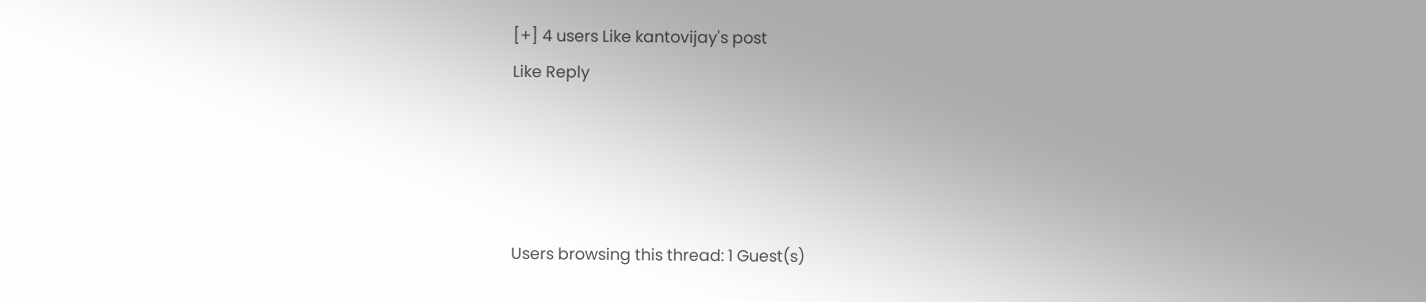[+] 4 users Like kantovijay's post
Like Reply




Users browsing this thread: 1 Guest(s)